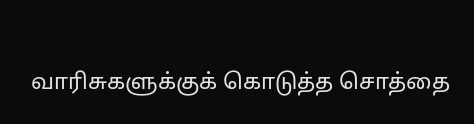வாரிசுகளுக்குக் கொடுத்த சொத்தை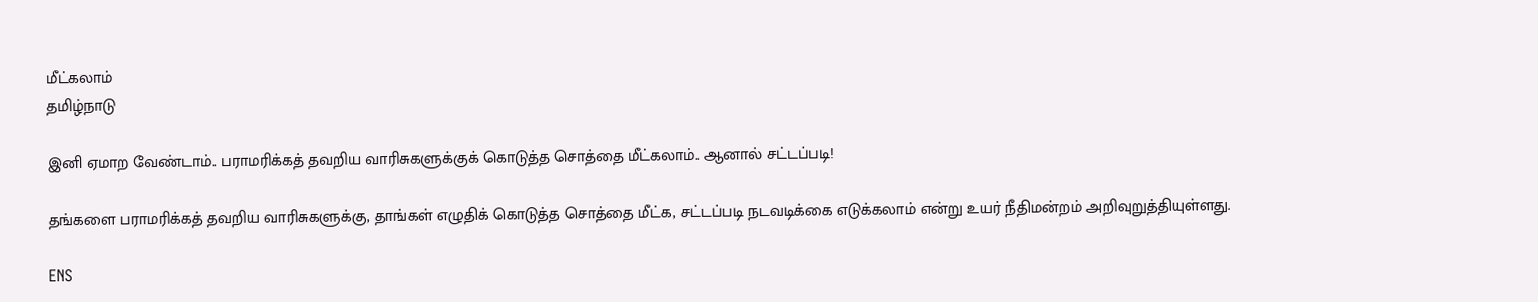மீட்கலாம்
தமிழ்நாடு

இனி ஏமாற வேண்டாம்.. பராமரிக்கத் தவறிய வாரிசுகளுக்குக் கொடுத்த சொத்தை மீட்கலாம்.. ஆனால் சட்டப்படி!

தங்களை பராமரிக்கத் தவறிய வாரிசுகளுக்கு, தாங்கள் எழுதிக் கொடுத்த சொத்தை மீட்க, சட்டப்படி நடவடிக்கை எடுக்கலாம் என்று உயர் நீதிமன்றம் அறிவுறுத்தியுள்ளது.

ENS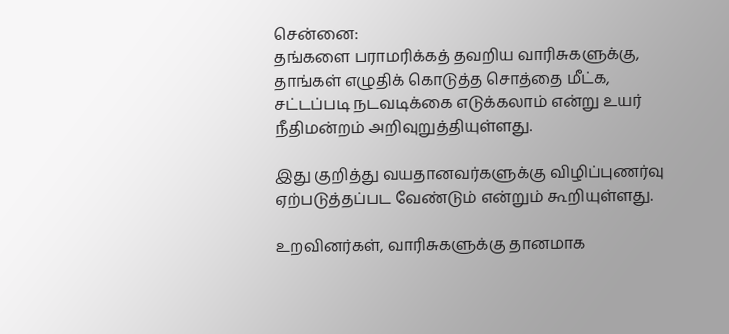சென்னை:
தங்களை பராமரிக்கத் தவறிய வாரிசுகளுக்கு, தாங்கள் எழுதிக் கொடுத்த சொத்தை மீட்க, சட்டப்படி நடவடிக்கை எடுக்கலாம் என்று உயர் நீதிமன்றம் அறிவுறுத்தியுள்ளது.

இது குறித்து வயதானவர்களுக்கு விழிப்புணர்வு ஏற்படுத்தப்பட வேண்டும் என்றும் கூறியுள்ளது.

உறவினர்கள், வாரிசுகளுக்கு தானமாக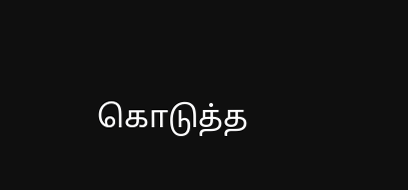கொடுத்த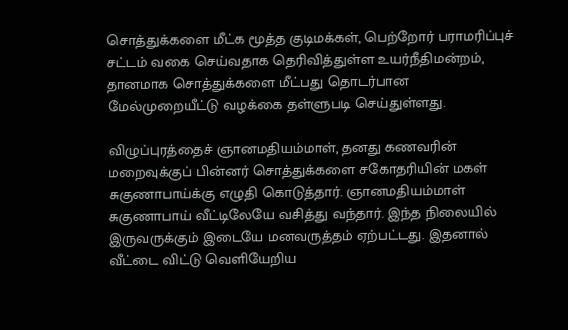சொத்துக்களை மீட்க மூத்த குடிமக்கள், பெற்றோர் பராமரிப்புச் சட்டம் வகை செய்வதாக தெரிவித்துள்ள உயர்நீதிமன்றம், தானமாக சொத்துக்களை மீட்பது தொடர்பான மேல்முறையீட்டு வழக்கை தள்ளுபடி செய்துள்ளது.

விழுப்புரத்தைச் ஞானமதியம்மாள், தனது கணவரின் மறைவுக்குப் பின்னர் சொத்துக்களை சகோதரியின் மகள் சுகுணாபாய்க்கு எழுதி கொடுத்தார். ஞானமதியம்மாள் சுகுணாபாய் வீட்டிலேயே வசித்து வந்தார். இந்த நிலையில் இருவருக்கும் இடையே மனவருத்தம் ஏற்பட்டது. இதனால் வீட்டை விட்டு வெளியேறிய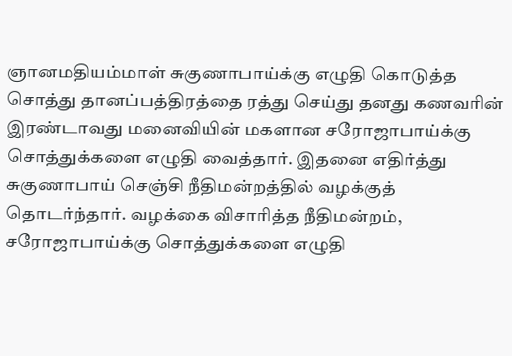ஞானமதியம்மாள் சுகுணாபாய்க்கு எழுதி கொடுத்த சொத்து தானப்பத்திரத்தை ரத்து செய்து தனது கணவரின் இரண்டாவது மனைவியின் மகளான சரோஜாபாய்க்கு சொத்துக்களை எழுதி வைத்தார். இதனை எதிர்த்து சுகுணாபாய் செஞ்சி நீதிமன்றத்தில் வழக்குத் தொடர்ந்தார். வழக்கை விசாரித்த நீதிமன்றம், சரோஜாபாய்க்கு சொத்துக்களை எழுதி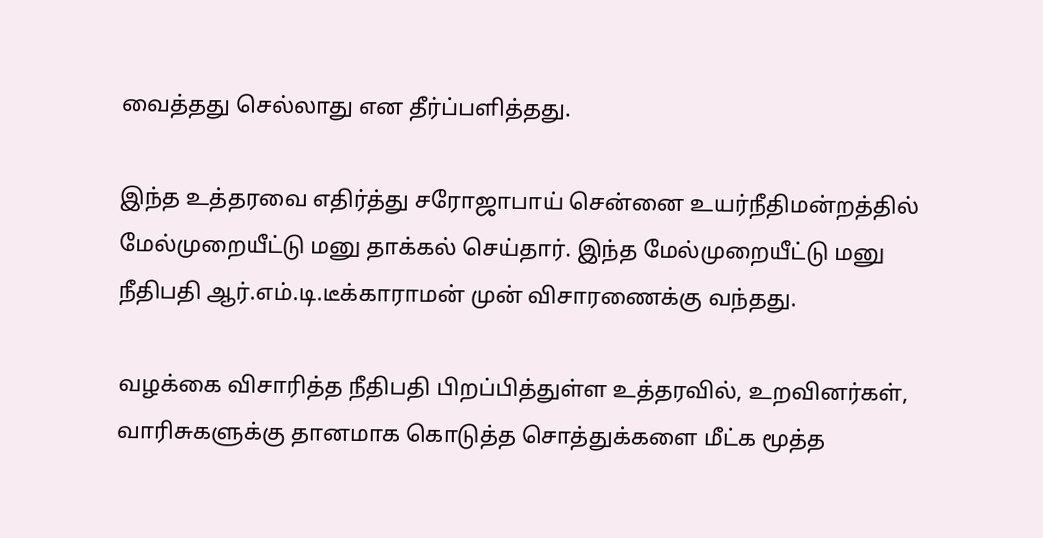வைத்தது செல்லாது என தீர்ப்பளித்தது.

இந்த உத்தரவை எதிர்த்து சரோஜாபாய் சென்னை உயர்நீதிமன்றத்தில் மேல்முறையீட்டு மனு தாக்கல் செய்தார். இந்த மேல்முறையீட்டு மனு நீதிபதி ஆர்.எம்.டி.டீக்காராமன் முன் விசாரணைக்கு வந்தது.

வழக்கை விசாரித்த நீதிபதி பிறப்பித்துள்ள உத்தரவில், உறவினர்கள், வாரிசுகளுக்கு தானமாக கொடுத்த சொத்துக்களை மீட்க மூத்த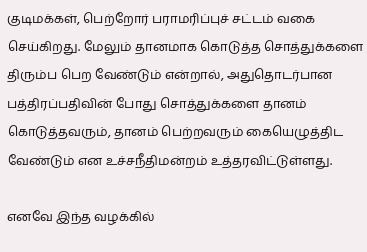குடிமக்கள், பெற்றோர் பராமரிப்புச் சட்டம் வகை செய்கிறது. மேலும் தானமாக கொடுத்த சொத்துக்களை திரும்ப பெற வேண்டும் என்றால், அதுதொடர்பான பத்திரப்பதிவின் போது சொத்துக்களை தானம் கொடுத்தவரும், தானம் பெற்றவரும் கையெழுத்திட வேண்டும் என உச்சநீதிமன்றம் உத்தரவிட்டுள்ளது.

எனவே இந்த வழக்கில்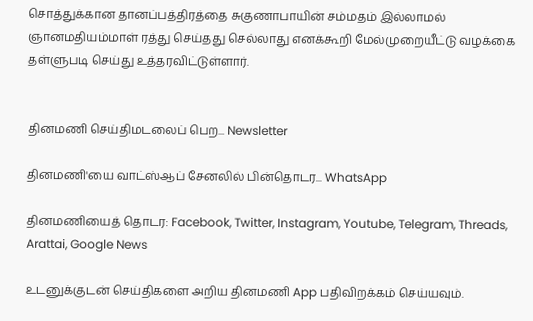சொத்துக்கான தானப்பத்திரத்தை சுகுணாபாயின் சம்மதம் இல்லாமல் ஞானமதியம்மாள் ரத்து செய்தது செல்லாது எனக்கூறி மேல்முறையீட்டு வழக்கை தள்ளுபடி செய்து உத்தரவிட்டுள்ளார்.


தினமணி செய்திமடலைப் பெற... Newsletter

தினமணி'யை வாட்ஸ்ஆப் சேனலில் பின்தொடர... WhatsApp

தினமணியைத் தொடர: Facebook, Twitter, Instagram, Youtube, Telegram, Threads, Arattai, Google News

உடனுக்குடன் செய்திகளை அறிய தினமணி App பதிவிறக்கம் செய்யவும்.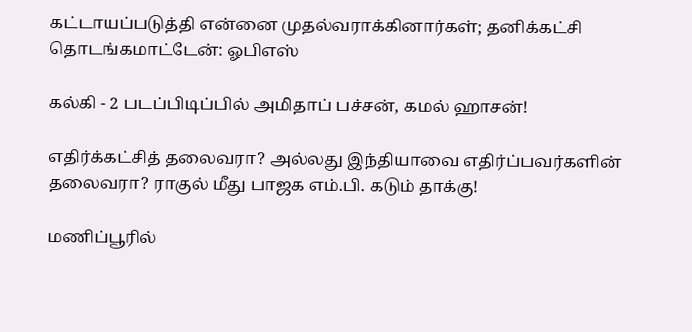கட்டாயப்படுத்தி என்னை முதல்வராக்கினார்கள்; தனிக்கட்சி தொடங்கமாட்டேன்: ஓபிஎஸ்

கல்கி - 2 படப்பிடிப்பில் அமிதாப் பச்சன், கமல் ஹாசன்!

எதிர்க்கட்சித் தலைவரா? அல்லது இந்தியாவை எதிர்ப்பவர்களின் தலைவரா? ராகுல் மீது பாஜக எம்.பி. கடும் தாக்கு!

மணிப்பூரில்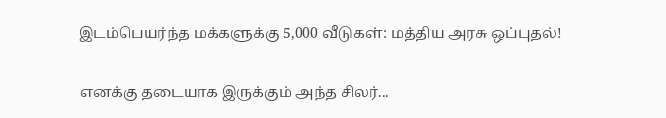இடம்பெயர்ந்த மக்களுக்கு 5,000 வீடுகள்: மத்திய அரசு ஒப்புதல்!

எனக்கு தடையாக இருக்கும் அந்த சிலர்...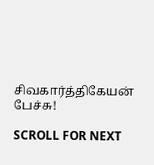சிவகார்த்திகேயன் பேச்சு!

SCROLL FOR NEXT